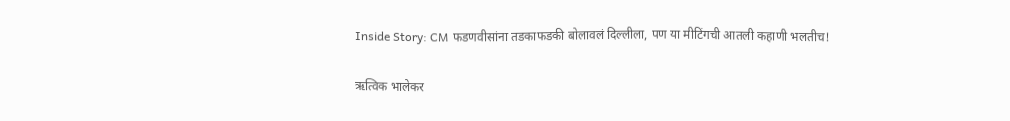Inside Story: CM फडणवीसांना तडकाफडकी बोलावलं दिल्लीला, पण या मीटिंगची आतली कहाणी भलतीच!

ऋत्विक भालेकर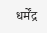धर्मेंद्र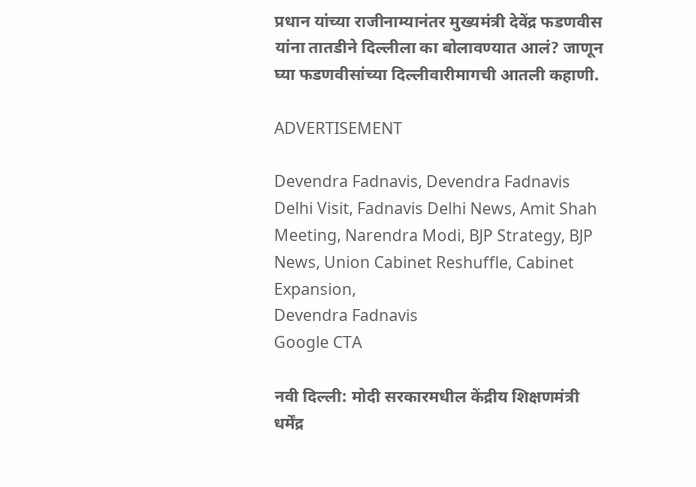प्रधान यांच्या राजीनाम्यानंतर मुख्यमंत्री देवेंद्र फडणवीस यांना तातडीने दिल्लीला का बोलावण्यात आलं? जाणून घ्या फडणवीसांच्या दिल्लीवारीमागची आतली कहाणी.

ADVERTISEMENT

Devendra Fadnavis, Devendra Fadnavis Delhi Visit, Fadnavis Delhi News, Amit Shah Meeting, Narendra Modi, BJP Strategy, BJP News, Union Cabinet Reshuffle, Cabinet Expansion,
Devendra Fadnavis
Google CTA

नवी दिल्ली: मोदी सरकारमधील केंद्रीय शिक्षणमंत्री धर्मेंद्र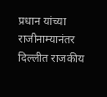प्रधान यांच्या राजीनाम्यानंतर दिल्लीत राजकीय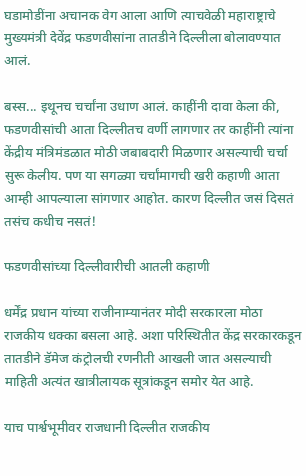घडामोडींना अचानक वेग आला आणि त्याचवेळी महाराष्ट्राचे मुख्यमंत्री देवेंद्र फडणवीसांना तातडीने दिल्लीला बोलावण्यात आलं.

बस्स... इथूनच चर्चांना उधाण आलं. काहींनी दावा केला की, फडणवीसांची आता दिल्लीतच वर्णी लागणार तर काहींनी त्यांना केंद्रीय मंत्रिमंडळात मोठी जबाबदारी मिळणार असल्याची चर्चा सुरू केलीय. पण या सगळ्या चर्चांमागची खरी कहाणी आता आम्ही आपल्याला सांगणार आहोत. कारण दिल्लीत जसं दिसतं तसंच कधीच नसतं!

फडणवीसांच्या दिल्लीवारीची आतली कहाणी

धर्मेंद्र प्रधान यांच्या राजीनाम्यानंतर मोदी सरकारला मोठा राजकीय धक्का बसला आहे. अशा परिस्थितीत केंद्र सरकारकडून तातडीने डॅमेज कंट्रोलची रणनीती आखली जात असल्याची माहिती अत्यंत खात्रीलायक सूत्रांकडून समोर येत आहे.

याच पार्श्वभूमीवर राजधानी दिल्लीत राजकीय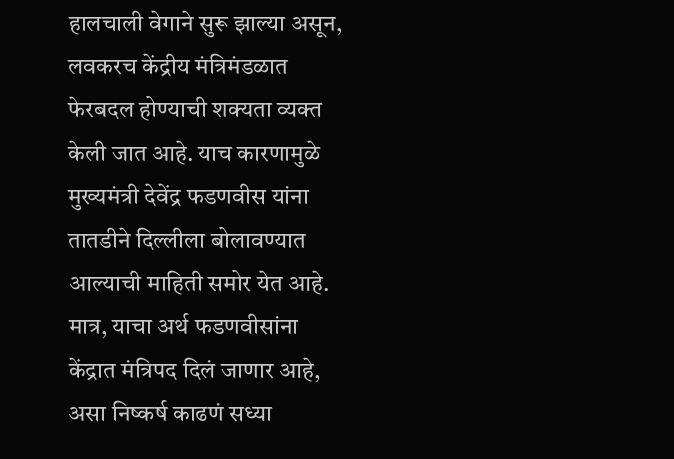हालचाली वेगाने सुरू झाल्या असून, लवकरच केंद्रीय मंत्रिमंडळात फेरबदल होण्याची शक्यता व्यक्त केली जात आहे. याच कारणामुळे मुख्यमंत्री देवेंद्र फडणवीस यांना तातडीने दिल्लीला बोलावण्यात आल्याची माहिती समोर येत आहे. मात्र, याचा अर्थ फडणवीसांना केंद्रात मंत्रिपद दिलं जाणार आहे, असा निष्कर्ष काढणं सध्या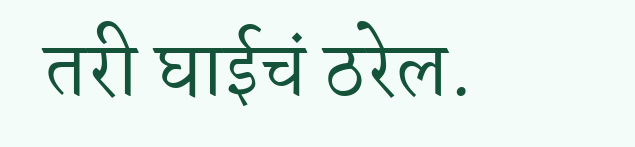तरी घाईचं ठरेल.